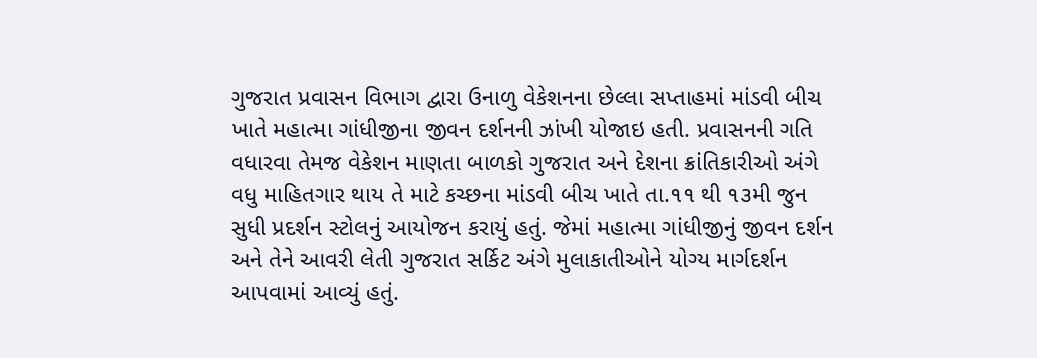ગુજરાત પ્રવાસન વિભાગ દ્વારા ઉનાળુ વેકેશનના છેલ્લા સપ્તાહમાં માંડવી બીચ ખાતે મહાત્મા ગાંધીજીના જીવન દર્શનની ઝાંખી યોજાઇ હતી. પ્રવાસનની ગતિ વધારવા તેમજ વેકેશન માણતા બાળકો ગુજરાત અને દેશના ક્રાંતિકારીઓ અંગે વધુ માહિતગાર થાય તે માટે કચ્છના માંડવી બીચ ખાતે તા.૧૧ થી ૧૩મી જુન સુધી પ્રદર્શન સ્ટોલનું આયોજન કરાયું હતું. જેમાં મહાત્મા ગાંધીજીનું જીવન દર્શન અને તેને આવરી લેતી ગુજરાત સર્કિટ અંગે મુલાકાતીઓને યોગ્ય માર્ગદર્શન આપવામાં આવ્યું હતું.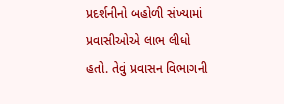પ્રદર્શનીનો બહોળી સંખ્યામાં પ્રવાસીઓએ લાભ લીધો હતો. તેવું પ્રવાસન વિભાગની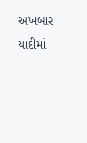અખબાર યાદીમાં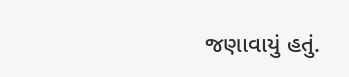જણાવાયું હતું.